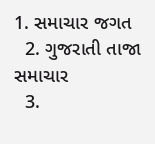1. સમાચાર જગત
  2. ગુજરાતી તાજા સમાચાર
  3.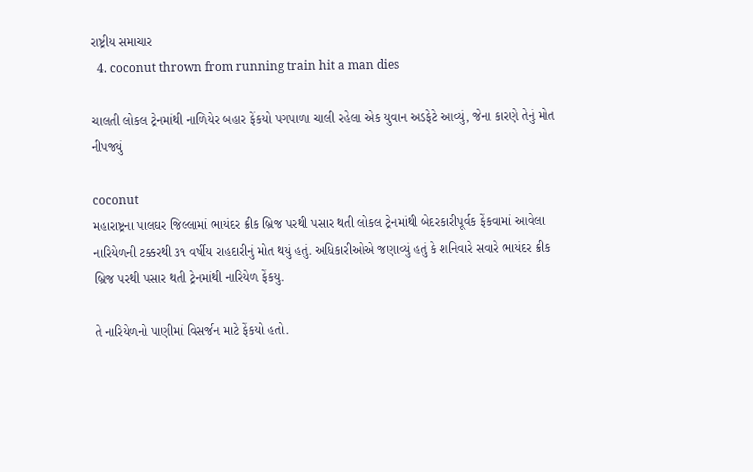રાષ્ટ્રીય સમાચાર
  4. coconut thrown from running train hit a man dies

ચાલતી લોકલ ટ્રેનમાંથી નાળિયેર બહાર ફેંકયો પગપાળા ચાલી રહેલા એક યુવાન અડફેટે આવ્યું, જેના કારણે તેનું મોત નીપજ્યું

coconut
મહારાષ્ટ્રના પાલઘર જિલ્લામાં ભાયંદર ક્રીક બ્રિજ પરથી પસાર થતી લોકલ ટ્રેનમાંથી બેદરકારીપૂર્વક ફેંકવામાં આવેલા નારિયેળની ટક્કરથી ૩૧ વર્ષીય રાહદારીનું મોત થયું હતું. અધિકારીઓએ જણાવ્યું હતું કે શનિવારે સવારે ભાયંદર ક્રીક બ્રિજ પરથી પસાર થતી ટ્રેનમાંથી નારિયેળ ફેંકયુ.

તે નારિયેળનો પાણીમાં વિસર્જન માટે ફેંકયો હતો.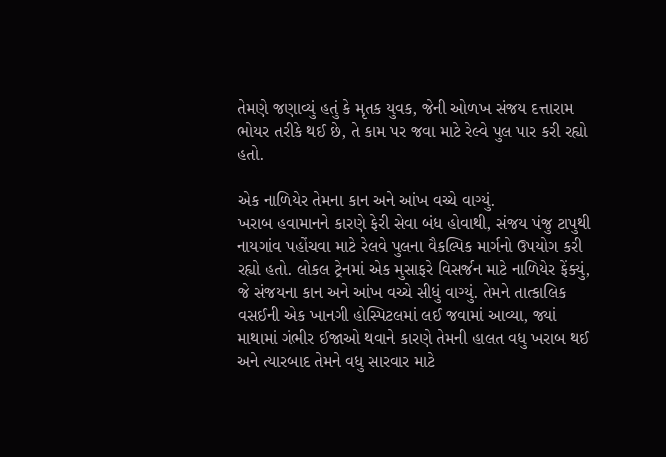તેમણે જણાવ્યું હતું કે મૃતક યુવક, જેની ઓળખ સંજય દત્તારામ ભોયર તરીકે થઈ છે, તે કામ પર જવા માટે રેલ્વે પુલ પાર કરી રહ્યો હતો.

એક નાળિયેર તેમના કાન અને આંખ વચ્ચે વાગ્યું.
ખરાબ હવામાનને કારણે ફેરી સેવા બંધ હોવાથી, સંજય પંજુ ટાપુથી નાયગાંવ પહોંચવા માટે રેલવે પુલના વૈકલ્પિક માર્ગનો ઉપયોગ કરી રહ્યો હતો. લોકલ ટ્રેનમાં એક મુસાફરે વિસર્જન માટે નાળિયેર ફેંક્યું, જે સંજયના કાન અને આંખ વચ્ચે સીધું વાગ્યું. તેમને તાત્કાલિક વસઈની એક ખાનગી હોસ્પિટલમાં લઈ જવામાં આવ્યા, જ્યાં માથામાં ગંભીર ઈજાઓ થવાને કારણે તેમની હાલત વધુ ખરાબ થઈ અને ત્યારબાદ તેમને વધુ સારવાર માટે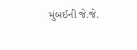મુંબઈની જે.જે.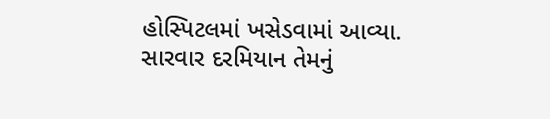હોસ્પિટલમાં ખસેડવામાં આવ્યા. સારવાર દરમિયાન તેમનું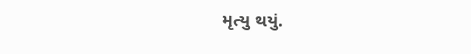મૃત્યુ થયું.